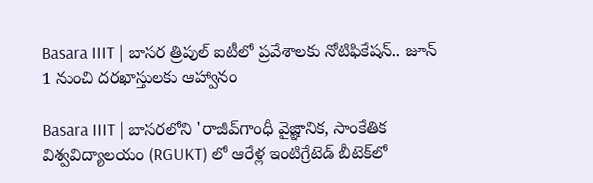Basara IIIT | బాసర త్రిపుల్‌ ఐటీలో ప్రవేశాలకు నోటిఫికేషన్‌.. జూన్‌ 1 నుంచి దరఖాస్తులకు ఆహ్వానం

Basara IIIT | బాసరలోని 'రాజీవ్‌గాంధీ వైజ్ఞానిక, సాంకేతిక విశ్వవిద్యాలయం (RGUKT) లో ఆరేళ్ల ఇంటిగ్రేటెడ్‌ బీటెక్‌లో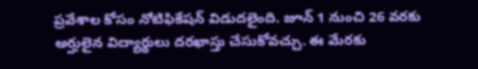ప్రవేశాల కోసం నోటిఫికేషన్‌ విడుదలైంది. జూన్‌ 1 నుంచి 26 వరకు అర్హులైన విద్యార్థులు దరఖాస్తు చేసుకోవచ్చు. ఈ మేరకు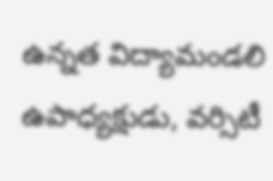ఉన్నత విద్యామండలి ఉపాధ్యక్షుడు, వర్సిటీ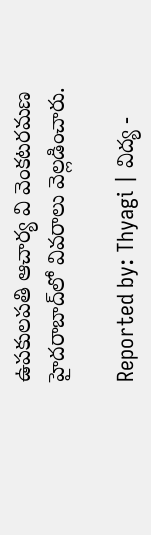ఉపకులపతి ఆచార్య వి వెంకటరమణ హైదరాబాద్‌లో వివరాలు వెల్లడించారు.

Reported by: Thyagi | విద్య -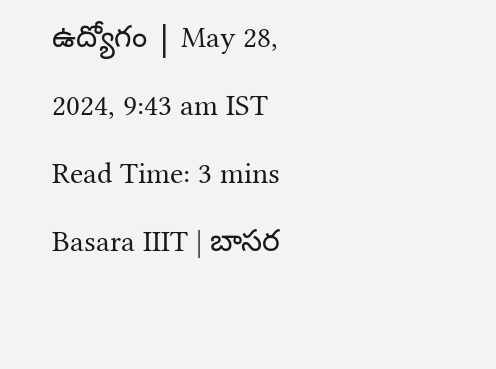ఉద్యోగం | May 28, 2024, 9:43 am IST
Read Time: 3 mins
Basara IIIT | బాసర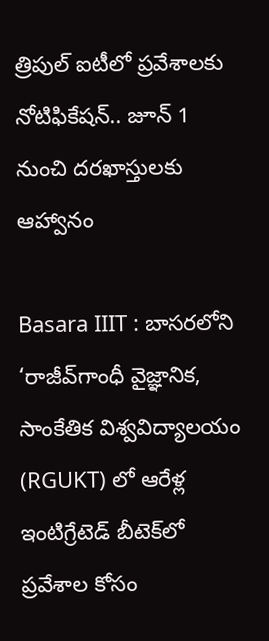త్రిపుల్‌ ఐటీలో ప్రవేశాలకు నోటిఫికేషన్‌.. జూన్‌ 1 నుంచి దరఖాస్తులకు ఆహ్వానం

Basara IIIT : బాసరలోని ‘రాజీవ్‌గాంధీ వైజ్ఞానిక, సాంకేతిక విశ్వవిద్యాలయం (RGUKT) లో ఆరేళ్ల ఇంటిగ్రేటెడ్‌ బీటెక్‌లో ప్రవేశాల కోసం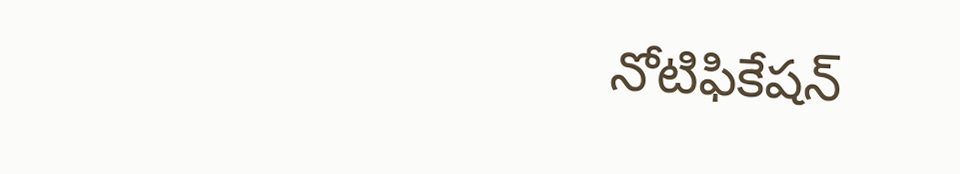నోటిఫికేషన్‌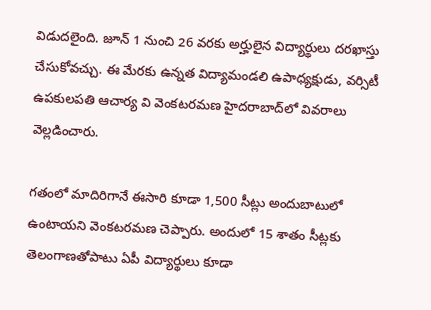విడుదలైంది. జూన్‌ 1 నుంచి 26 వరకు అర్హులైన విద్యార్థులు దరఖాస్తు చేసుకోవచ్చు. ఈ మేరకు ఉన్నత విద్యామండలి ఉపాధ్యక్షుడు, వర్సిటీ ఉపకులపతి ఆచార్య వి వెంకటరమణ హైదరాబాద్‌లో వివరాలు వెల్లడించారు.

గతంలో మాదిరిగానే ఈసారి కూడా 1,500 సీట్లు అందుబాటులో ఉంటాయని వెంకటరమణ చెప్పారు. అందులో 15 శాతం సీట్లకు తెలంగాణతోపాటు ఏపీ విద్యార్థులు కూడా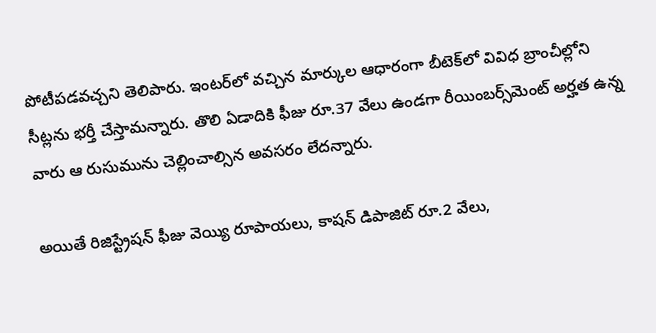పోటీపడవచ్చని తెలిపారు. ఇంటర్‌లో వచ్చిన మార్కుల ఆధారంగా బీటెక్‌లో వివిధ బ్రాంచీల్లోని సీట్లను భర్తీ చేస్తామన్నారు. తొలి ఏడాదికి ఫీజు రూ.37 వేలు ఉండగా రీయింబర్స్‌మెంట్‌ అర్హత ఉన్న వారు ఆ రుసుమును చెల్లించాల్సిన అవసరం లేదన్నారు.

అయితే రిజిస్ట్రేషన్‌ ఫీజు వెయ్యి రూపాయలు, కాషన్‌ డిపాజిట్‌ రూ.2 వేలు,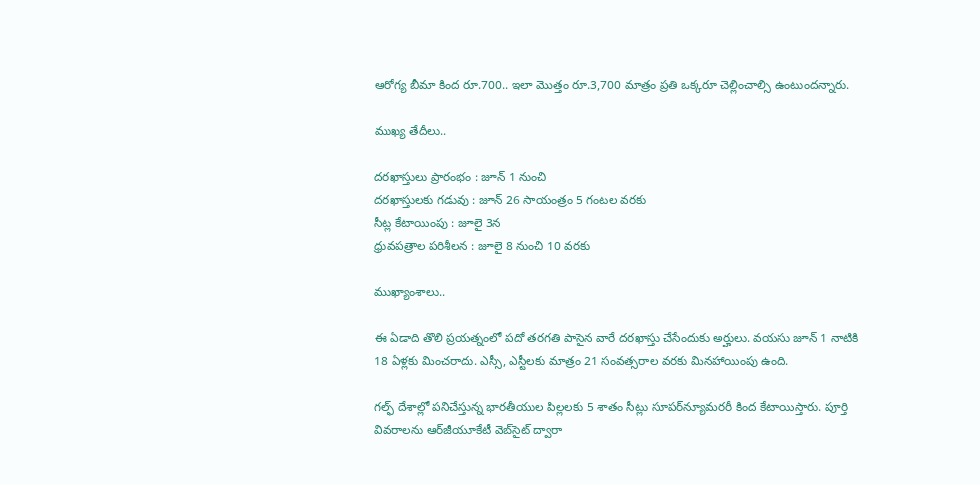ఆరోగ్య బీమా కింద రూ.700.. ఇలా మొత్తం రూ.3,700 మాత్రం ప్రతి ఒక్కరూ చెల్లించాల్సి ఉంటుందన్నారు.

ముఖ్య తేదీలు..

దరఖాస్తులు ప్రారంభం : జూన్‌ 1 నుంచి
దరఖాస్తులకు గడువు : జూన్‌ 26 సాయంత్రం 5 గంటల వరకు
సీట్ల కేటాయింపు : జూలై 3న
ధ్రువపత్రాల పరిశీలన : జూలై 8 నుంచి 10 వరకు

ముఖ్యాంశాలు..

ఈ ఏడాది తొలి ప్రయత్నంలో పదో తరగతి పాసైన వారే దరఖాస్తు చేసేందుకు అర్హులు. వయసు జూన్‌ 1 నాటికి 18 ఏళ్లకు మించరాదు. ఎస్సీ, ఎస్టీలకు మాత్రం 21 సంవత్సరాల వరకు మినహాయింపు ఉంది.

గల్ఫ్‌ దేశాల్లో పనిచేస్తున్న భారతీయుల పిల్లలకు 5 శాతం సీట్లు సూపర్‌న్యూమరరీ కింద కేటాయిస్తారు. పూర్తి వివరాలను ఆర్‌జీయూకేటీ వెబ్‌సైట్‌ ద్వారా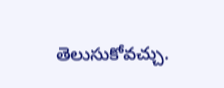తెలుసుకోవచ్చు.